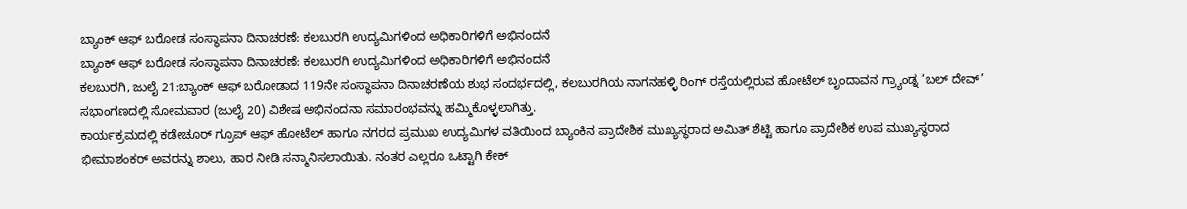ಬ್ಯಾಂಕ್ ಆಫ್ ಬರೋಡ ಸಂಸ್ಥಾಪನಾ ದಿನಾಚರಣೆ: ಕಲಬುರಗಿ ಉದ್ಯಮಿಗಳಿಂದ ಅಧಿಕಾರಿಗಳಿಗೆ ಅಭಿನಂದನೆ
ಬ್ಯಾಂಕ್ ಆಫ್ ಬರೋಡ ಸಂಸ್ಥಾಪನಾ ದಿನಾಚರಣೆ: ಕಲಬುರಗಿ ಉದ್ಯಮಿಗಳಿಂದ ಅಧಿಕಾರಿಗಳಿಗೆ ಅಭಿನಂದನೆ
ಕಲಬುರಗಿ, ಜುಲೈ 21:ಬ್ಯಾಂಕ್ ಆಫ್ ಬರೋಡಾದ 119ನೇ ಸಂಸ್ಥಾಪನಾ ದಿನಾಚರಣೆಯ ಶುಭ ಸಂದರ್ಭದಲ್ಲಿ, ಕಲಬುರಗಿಯ ನಾಗನಹಳ್ಳಿ ರಿಂಗ್ ರಸ್ತೆಯಲ್ಲಿರುವ ಹೋಟೆಲ್ ಬೃಂದಾವನ ಗ್ರ್ಯಾಂಡ್ನ ‘ಬಲ್ ದೇವ್’ ಸಭಾಂಗಣದಲ್ಲಿ ಸೋಮವಾರ (ಜುಲೈ 20) ವಿಶೇಷ ಅಭಿನಂದನಾ ಸಮಾರಂಭವನ್ನು ಹಮ್ಮಿಕೊಳ್ಳಲಾಗಿತ್ತು.
ಕಾರ್ಯಕ್ರಮದಲ್ಲಿ ಕಡೇಚೂರ್ ಗ್ರೂಪ್ ಆಫ್ ಹೋಟೆಲ್ ಹಾಗೂ ನಗರದ ಪ್ರಮುಖ ಉದ್ಯಮಿಗಳ ವತಿಯಿಂದ ಬ್ಯಾಂಕಿನ ಪ್ರಾದೇಶಿಕ ಮುಖ್ಯಸ್ಥರಾದ ಅಮಿತ್ ಶೆಟ್ಟಿ ಹಾಗೂ ಪ್ರಾದೇಶಿಕ ಉಪ ಮುಖ್ಯಸ್ಥರಾದ ಭೀಮಾಶಂಕರ್ ಅವರನ್ನು ಶಾಲು, ಹಾರ ನೀಡಿ ಸನ್ಮಾನಿಸಲಾಯಿತು. ನಂತರ ಎಲ್ಲರೂ ಒಟ್ಟಾಗಿ ಕೇಕ್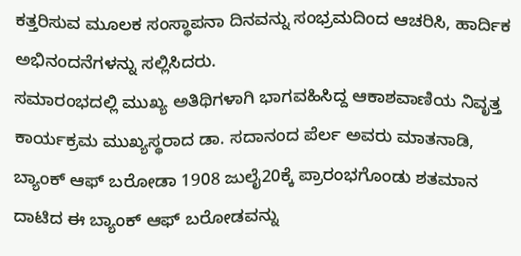ಕತ್ತರಿಸುವ ಮೂಲಕ ಸಂಸ್ಥಾಪನಾ ದಿನವನ್ನು ಸಂಭ್ರಮದಿಂದ ಆಚರಿಸಿ, ಹಾರ್ದಿಕ ಅಭಿನಂದನೆಗಳನ್ನು ಸಲ್ಲಿಸಿದರು.
ಸಮಾರಂಭದಲ್ಲಿ ಮುಖ್ಯ ಅತಿಥಿಗಳಾಗಿ ಭಾಗವಹಿಸಿದ್ದ ಆಕಾಶವಾಣಿಯ ನಿವೃತ್ತ ಕಾರ್ಯಕ್ರಮ ಮುಖ್ಯಸ್ಥರಾದ ಡಾ. ಸದಾನಂದ ಪೆರ್ಲ ಅವರು ಮಾತನಾಡಿ, ಬ್ಯಾಂಕ್ ಆಫ್ ಬರೋಡಾ 1908 ಜುಲೈ20ಕ್ಕೆ ಪ್ರಾರಂಭಗೊಂಡು ಶತಮಾನ ದಾಟಿದ ಈ ಬ್ಯಾಂಕ್ ಆಫ್ ಬರೋಡವನ್ನು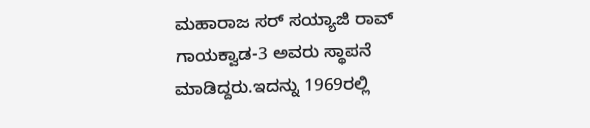ಮಹಾರಾಜ ಸರ್ ಸಯ್ಯಾಜಿ ರಾವ್ ಗಾಯಕ್ವಾಡ-3 ಅವರು ಸ್ಥಾಪನೆ ಮಾಡಿದ್ದರು.ಇದನ್ನು 1969ರಲ್ಲಿ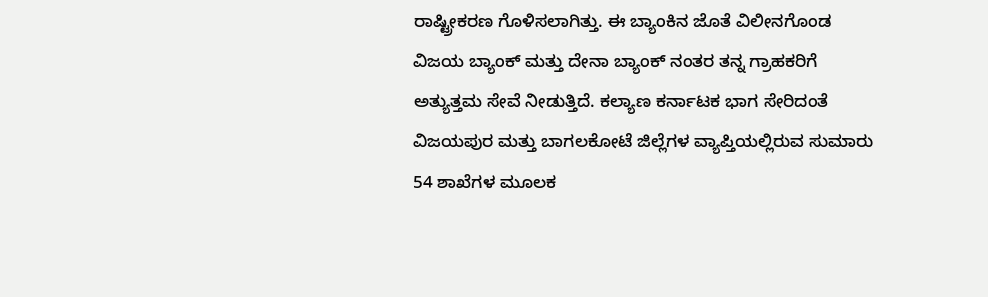ರಾಷ್ಟ್ರೀಕರಣ ಗೊಳಿಸಲಾಗಿತ್ತು. ಈ ಬ್ಯಾಂಕಿನ ಜೊತೆ ವಿಲೀನಗೊಂಡ ವಿಜಯ ಬ್ಯಾಂಕ್ ಮತ್ತು ದೇನಾ ಬ್ಯಾಂಕ್ ನಂತರ ತನ್ನ ಗ್ರಾಹಕರಿಗೆ ಅತ್ಯುತ್ತಮ ಸೇವೆ ನೀಡುತ್ತಿದೆ. ಕಲ್ಯಾಣ ಕರ್ನಾಟಕ ಭಾಗ ಸೇರಿದಂತೆ ವಿಜಯಪುರ ಮತ್ತು ಬಾಗಲಕೋಟೆ ಜಿಲ್ಲೆಗಳ ವ್ಯಾಪ್ತಿಯಲ್ಲಿರುವ ಸುಮಾರು 54 ಶಾಖೆಗಳ ಮೂಲಕ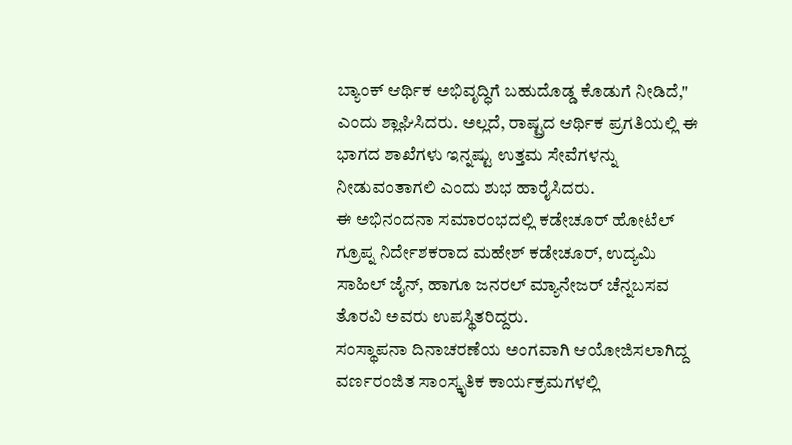ಬ್ಯಾಂಕ್ ಆರ್ಥಿಕ ಅಭಿವೃದ್ಧಿಗೆ ಬಹುದೊಡ್ಡ ಕೊಡುಗೆ ನೀಡಿದೆ," ಎಂದು ಶ್ಲಾಘಿಸಿದರು. ಅಲ್ಲದೆ, ರಾಷ್ಟ್ರದ ಆರ್ಥಿಕ ಪ್ರಗತಿಯಲ್ಲಿ ಈ ಭಾಗದ ಶಾಖೆಗಳು ಇನ್ನಷ್ಟು ಉತ್ತಮ ಸೇವೆಗಳನ್ನು ನೀಡುವಂತಾಗಲಿ ಎಂದು ಶುಭ ಹಾರೈಸಿದರು.
ಈ ಅಭಿನಂದನಾ ಸಮಾರಂಭದಲ್ಲಿ ಕಡೇಚೂರ್ ಹೋಟೆಲ್ ಗ್ರೂಪ್ನ ನಿರ್ದೇಶಕರಾದ ಮಹೇಶ್ ಕಡೇಚೂರ್, ಉದ್ಯಮಿ ಸಾಹಿಲ್ ಜೈನ್, ಹಾಗೂ ಜನರಲ್ ಮ್ಯಾನೇಜರ್ ಚೆನ್ನಬಸವ ತೊರವಿ ಅವರು ಉಪಸ್ಥಿತರಿದ್ದರು.
ಸಂಸ್ಥಾಪನಾ ದಿನಾಚರಣೆಯ ಅಂಗವಾಗಿ ಆಯೋಜಿಸಲಾಗಿದ್ದ ವರ್ಣರಂಜಿತ ಸಾಂಸ್ಕೃತಿಕ ಕಾರ್ಯಕ್ರಮಗಳಲ್ಲಿ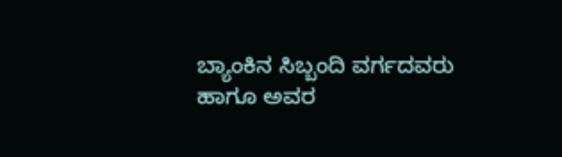ಬ್ಯಾಂಕಿನ ಸಿಬ್ಬಂದಿ ವರ್ಗದವರು ಹಾಗೂ ಅವರ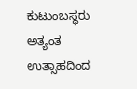ಕುಟುಂಬಸ್ಥರು ಅತ್ಯಂತ ಉತ್ಸಾಹದಿಂದ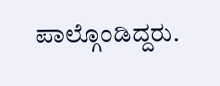ಪಾಲ್ಗೊಂಡಿದ್ದರು.